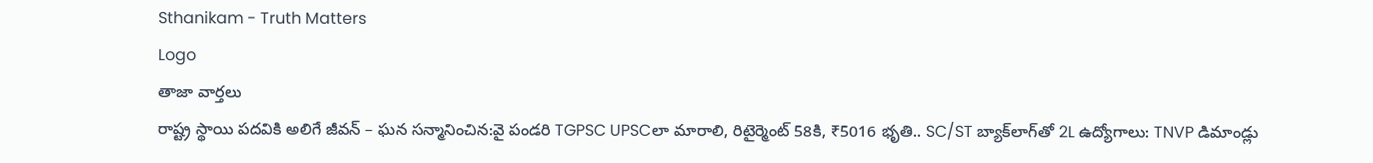Sthanikam - Truth Matters
Logo
తాజా వార్తలు
రాష్ట్ర స్థాయి పదవికి అలిగే జీవన్ – ఘన సన్మానించిన:వై పండరి TGPSC UPSCలా మారాలి, రిటైర్మెంట్ 58కి, ₹5016 భృతి.. SC/ST బ్యాక్‌లాగ్‌తో 2L ఉద్యోగాలు: TNVP డిమాండ్లు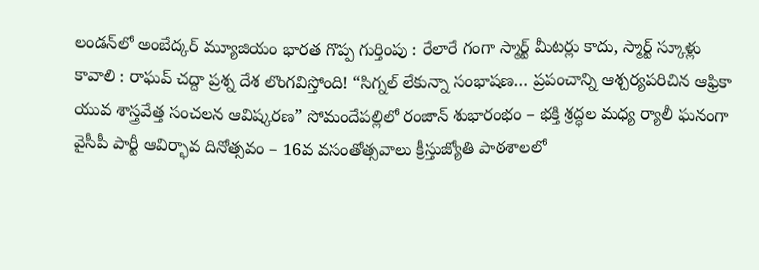లండన్‌లో అంబేద్కర్ మ్యూజియం భారత గొప్ప గుర్తింపు : రేలారే గంగా స్మార్ట్ మీటర్లు కాదు, స్మార్ట్ స్కూళ్లు కావాలి : రాఘవ్ చద్దా ప్రశ్న దేశ లొంగవిస్తోంది! “సిగ్నల్ లేకున్నా సంభాషణ… ప్రపంచాన్ని ఆశ్చర్యపరిచిన ఆఫ్రికా యువ శాస్త్రవేత్త సంచలన ఆవిష్కరణ” సోమందేపల్లిలో రంజాన్ శుభారంభం – భక్తి శ్రద్ధల మధ్య ర్యాలీ ఘనంగా వైసీపీ పార్టీ ఆవిర్భావ దినోత్సవం – 16వ వసంతోత్సవాలు క్రీస్తుజ్యోతి పాఠశాలలో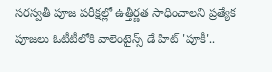సరస్వతీ పూజ పరీక్షల్లో ఉత్తీర్ణత సాధించాలని ప్రత్యేక పూజలు ఓటీటీలోకి వాలెంటైన్స్ డే హిట్ 'పూకీ'..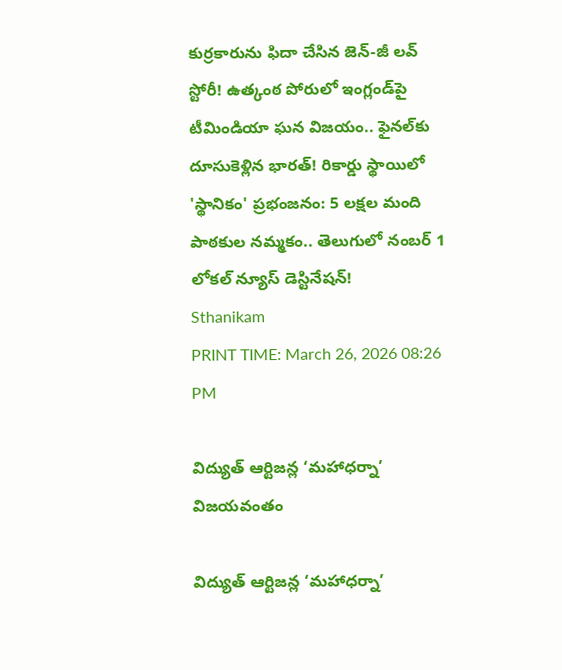కుర్రకారును ఫిదా చేసిన జెన్-జీ లవ్ స్టోరీ! ఉత్కంఠ పోరులో ఇంగ్లండ్‌పై టీమిండియా ఘన విజయం.. ఫైనల్‌కు దూసుకెళ్లిన భారత్! రికార్డు స్థాయిలో 'స్థానికం' ప్రభంజనం: 5 లక్షల మంది పాఠకుల నమ్మకం.. తెలుగులో నంబర్ 1 లోకల్ న్యూస్ డెస్టినేషన్!
Sthanikam
PRINT TIME: March 26, 2026 08:26 PM

విద్యుత్ ఆర్టిజన్ల ‘మహాధర్నా’ విజయవంతం

విద్యుత్ ఆర్టిజన్ల ‘మహాధర్నా’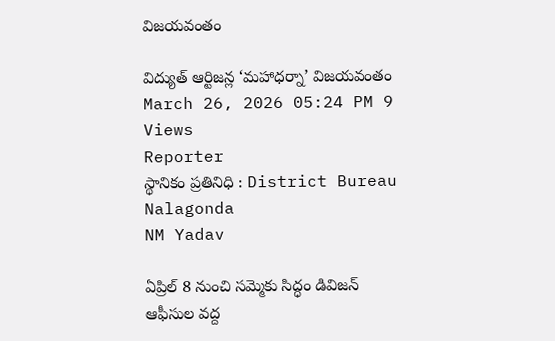విజయవంతం

విద్యుత్ ఆర్టిజన్ల ‘మహాధర్నా’ విజయవంతం
March 26, 2026 05:24 PM 9 Views
Reporter
స్థానికం ప్రతినిధి : District Bureau Nalagonda
NM Yadav

ఏప్రిల్ 8 నుంచి సమ్మెకు సిద్ధం డివిజన్ ఆఫీసుల వద్ద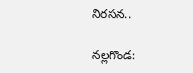నిరసన..

నల్లగొండ: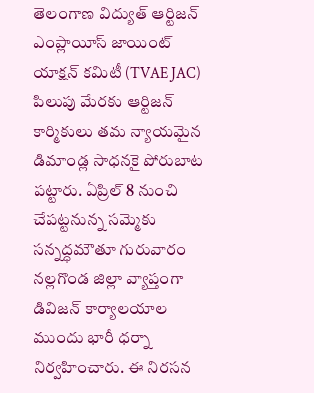తెలంగాణ విద్యుత్ ఆర్టిజన్ ఎంప్లాయీస్ జాయింట్ యాక్షన్ కమిటీ (TVAE JAC) పిలుపు మేరకు ఆర్టిజన్ కార్మికులు తమ న్యాయమైన డిమాండ్ల సాధనకై పోరుబాట పట్టారు. ఏప్రిల్ 8 నుంచి చేపట్టనున్న సమ్మెకు సన్నద్ధమౌతూ గురువారం నల్లగొండ జిల్లా వ్యాప్తంగా డివిజన్ కార్యాలయాల ముందు భారీ ధర్నా నిర్వహించారు. ఈ నిరసన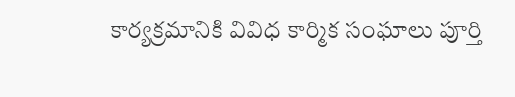కార్యక్రమానికి వివిధ కార్మిక సంఘాలు పూర్తి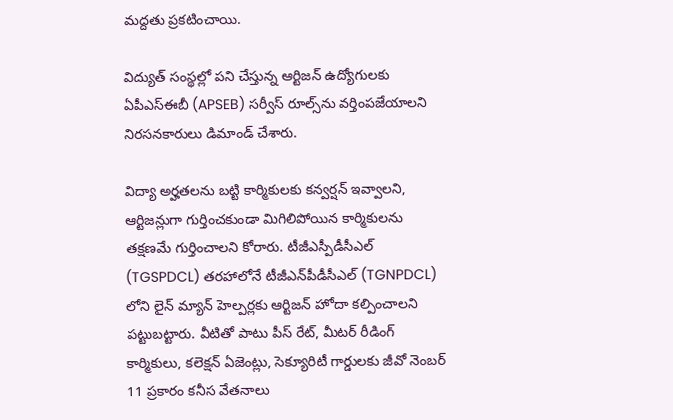మద్దతు ప్రకటించాయి.

విద్యుత్ సంస్థల్లో పని చేస్తున్న ఆర్టిజన్ ఉద్యోగులకు ఏపీఎస్‌ఈబీ (APSEB) సర్వీస్ రూల్స్‌ను వర్తింపజేయాలని నిరసనకారులు డిమాండ్ చేశారు.

విద్యా అర్హతలను బట్టి కార్మికులకు కన్వర్షన్ ఇవ్వాలని, ఆర్టిజన్లుగా గుర్తించకుండా మిగిలిపోయిన కార్మికులను తక్షణమే గుర్తించాలని కోరారు. టీజీఎస్పీడీసీఎల్ (TGSPDCL) తరహాలోనే టీజీఎన్‌పీడీసీఎల్ (TGNPDCL) లోని లైన్ మ్యాన్ హెల్పర్లకు ఆర్టిజన్ హోదా కల్పించాలని పట్టుబట్టారు. వీటితో పాటు పీస్ రేట్, మీటర్ రీడింగ్ కార్మికులు, కలెక్షన్ ఏజెంట్లు, సెక్యూరిటీ గార్డులకు జీవో నెంబర్ 11 ప్రకారం కనీస వేతనాలు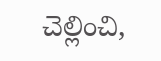చెల్లించి,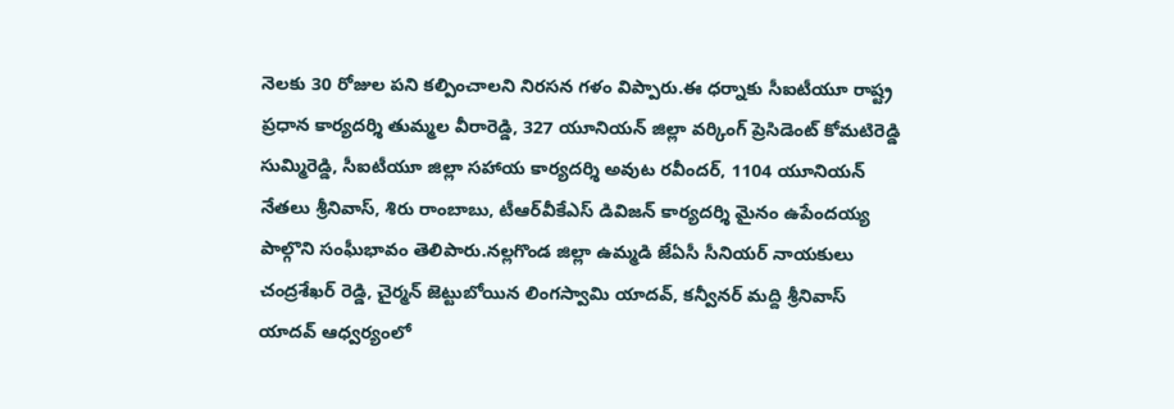నెలకు 30 రోజుల పని కల్పించాలని నిరసన గళం విప్పారు.ఈ ధర్నాకు సీఐటీయూ రాష్ట్ర ప్రధాన కార్యదర్శి తుమ్మల వీరారెడ్డి, 327 యూనియన్ జిల్లా వర్కింగ్ ప్రెసిడెంట్ కోమటిరెడ్డి సుమ్మిరెడ్డి, సీఐటీయూ జిల్లా సహాయ కార్యదర్శి అవుట రవీందర్, 1104 యూనియన్ నేతలు శ్రీనివాస్, శిరు రాంబాబు, టీఆర్‌వీకేఎస్ డివిజన్ కార్యదర్శి మైనం ఉపేందయ్య పాల్గొని సంఘీభావం తెలిపారు.నల్లగొండ జిల్లా ఉమ్మడి జేఏసీ సీనియర్ నాయకులు చంద్రశేఖర్ రెడ్డి, చైర్మన్ జెట్టుబోయిన లింగస్వామి యాదవ్, కన్వీనర్ మద్ది శ్రీనివాస్ యాదవ్ ఆధ్వర్యంలో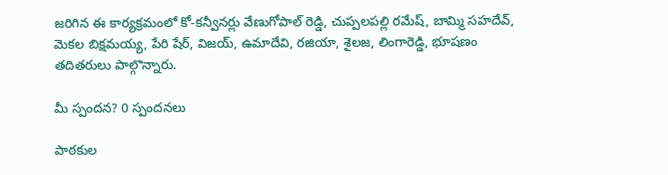జరిగిన ఈ కార్యక్రమంలో కో-కన్వీనర్లు వేణుగోపాల్ రెడ్డి, చుప్పలపల్లి రమేష్, బామ్మి సహదేవ్, మెకల బిక్షమయ్య, పేరి షేర్, విజయ్, ఉమాదేవి, రజియా, శైలజ, లింగారెడ్డి, భూషణం తదితరులు పాల్గొన్నారు.

మీ స్పందన? 0 స్పందనలు

పాఠకుల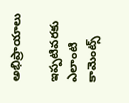అభిప్రాయాలు

ఇప్పటివరకు ఎలాంటి కామెంట్స్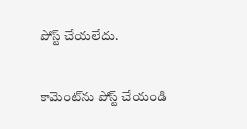పోస్ట్ చేయలేదు.


కామెంట్‌ను పోస్ట్ చేయండి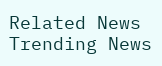Related News
Trending News